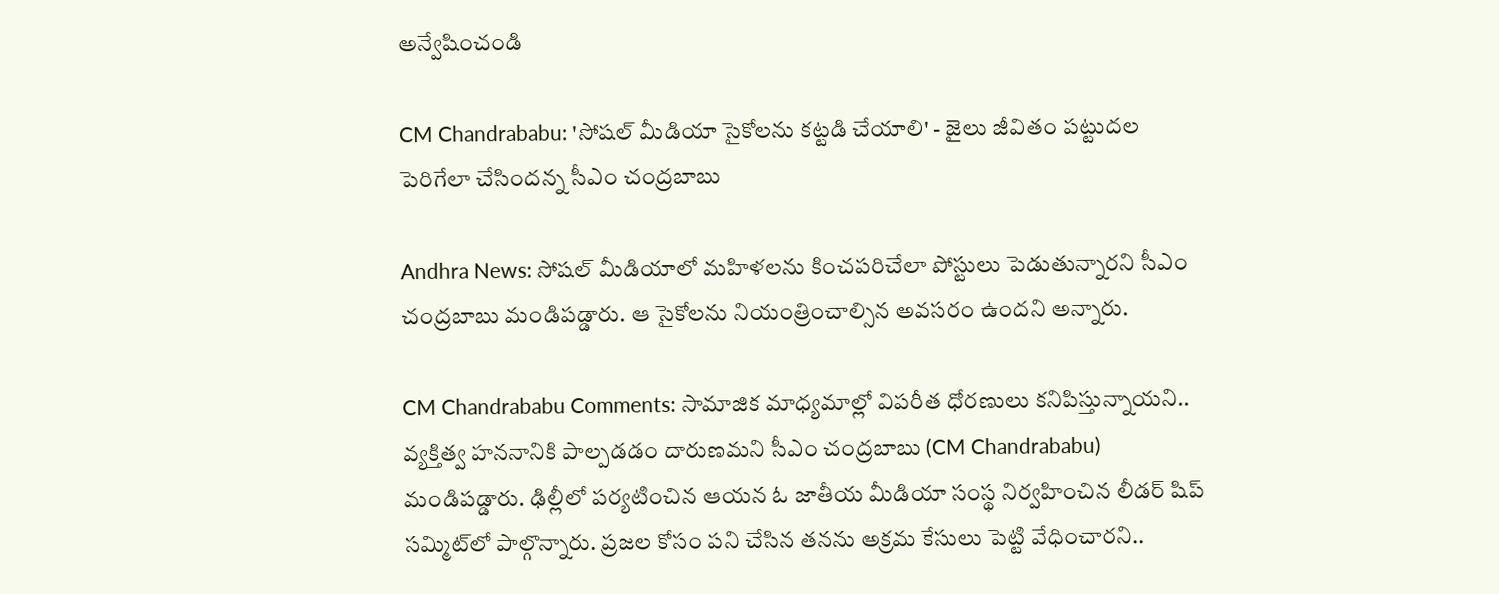అన్వేషించండి

CM Chandrababu: 'సోషల్ మీడియా సైకోలను కట్టడి చేయాలి' - జైలు జీవితం పట్టుదల పెరిగేలా చేసిందన్న సీఎం చంద్రబాబు

Andhra News: సోషల్ మీడియాలో మహిళలను కించపరిచేలా పోస్టులు పెడుతున్నారని సీఎం చంద్రబాబు మండిపడ్డారు. ఆ సైకోలను నియంత్రించాల్సిన అవసరం ఉందని అన్నారు.

CM Chandrababu Comments: సామాజిక మాధ్యమాల్లో విపరీత ధోరణులు కనిపిస్తున్నాయని.. వ్యక్తిత్వ హననానికి పాల్పడడం దారుణమని సీఎం చంద్రబాబు (CM Chandrababu) మండిపడ్డారు. ఢిల్లీలో పర్యటించిన ఆయన ఓ జాతీయ మీడియా సంస్థ నిర్వహించిన లీడర్ షిప్ సమ్మిట్‌లో పాల్గొన్నారు. ప్రజల కోసం పని చేసిన తనను అక్రమ కేసులు పెట్టి వేధించారని..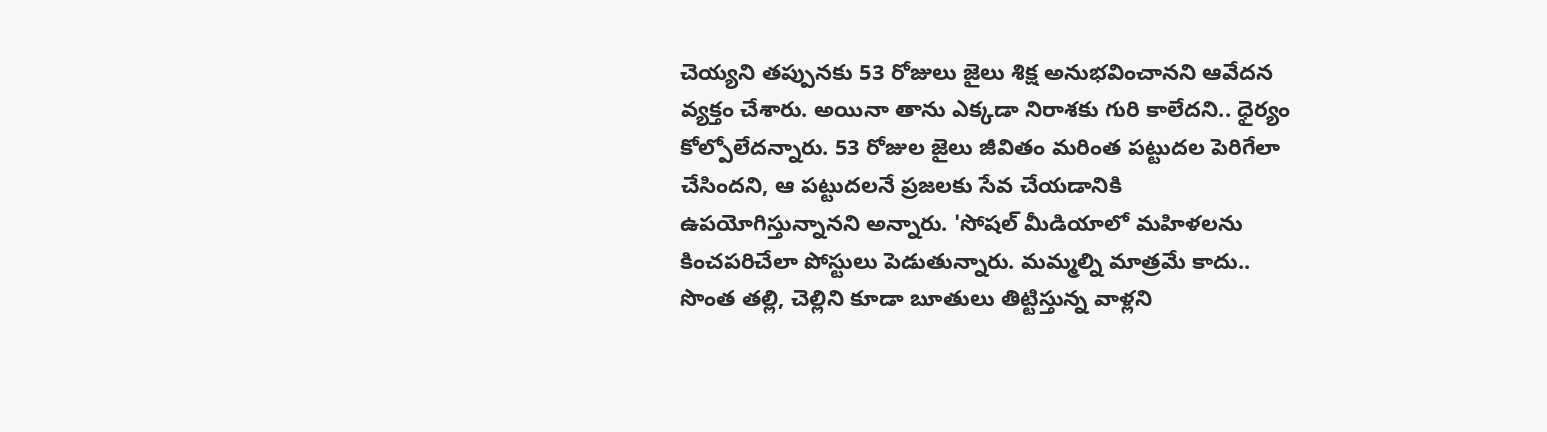చెయ్యని తప్పునకు 53 రోజులు జైలు శిక్ష అనుభవించానని ఆవేదన వ్యక్తం చేశారు. అయినా తాను ఎక్కడా నిరాశకు గురి కాలేదని.. ధైర్యం కోల్పోలేదన్నారు. 53 రోజుల జైలు జీవితం మరింత పట్టుదల పెరిగేలా చేసిందని, ఆ పట్టుదలనే ప్రజలకు సేవ చేయడానికి ఉపయోగిస్తున్నానని అన్నారు. 'సోషల్ మీడియాలో మహిళలను కించపరిచేలా పోస్టులు పెడుతున్నారు. మమ్మల్ని మాత్రమే కాదు.. సొంత తల్లి, చెల్లిని కూడా బూతులు తిట్టిస్తున్న వాళ్లని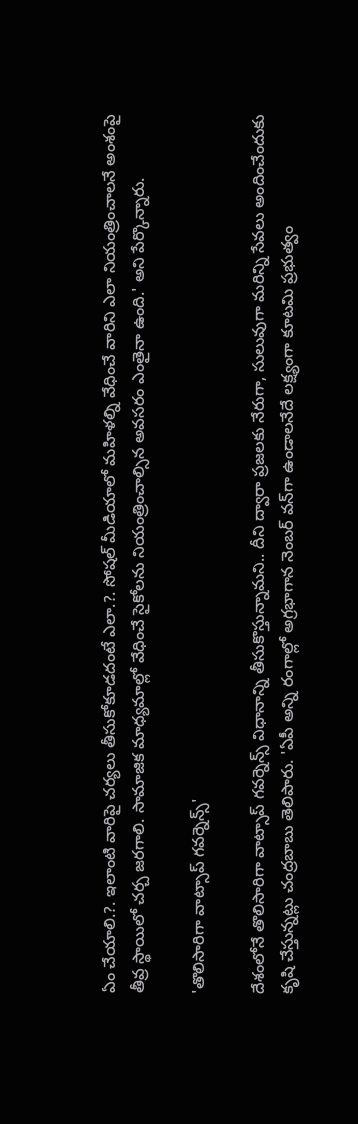ఏం చేయాలి.?. ఇలాంటి వారిపై చర్యలు తీసుకోకూడదంటే ఎలా.?. సోషల్ మీడియాలో మహిళల్ని వేధించే వారిని ఎలా నియంత్రించాలనే అంశంపై తీవ్ర స్థాయిలో చర్చ జరగాలి. సామాజిక మాధ్యమాల్లో వేధించే సైకోలను నియంత్రించాల్సిన అవసరం ఎంతైనా ఉంది.' అని పేర్కొన్నారు.

'తొలిసారిగా వాట్సాప్ గవర్నెన్స్'

దేశంలోనే తొలిసారిగా వాట్సాప్ గవర్నెన్స్ విధానాన్ని తీసుకొస్తున్నామని.. దీని ద్వారా ప్రజలకు నేరుగా, సులువుగా మరిన్ని సేవలు అందించేందుకు కృషి చేస్తున్నట్లు చంద్రబాబు తెలిపారు. 'ఏపీ అన్ని రంగాల్లో అగ్రభాగాన నెంబర్ వన్‌గా ఉండాలనేదే లక్ష్యంగా కూటమి ప్రభుత్వం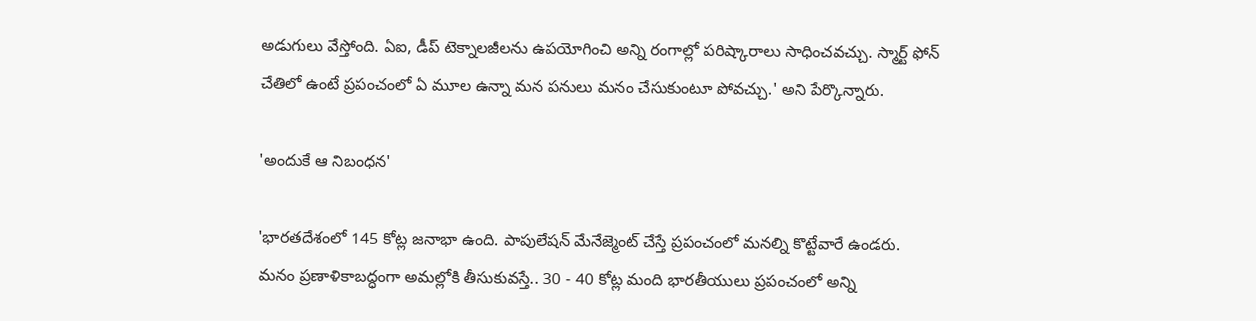అడుగులు వేస్తోంది. ఏఐ, డీప్ టెక్నాలజీలను ఉపయోగించి అన్ని రంగాల్లో పరిష్కారాలు సాధించవచ్చు. స్మార్ట్ ఫోన్ చేతిలో ఉంటే ప్రపంచంలో ఏ మూల ఉన్నా మన పనులు మనం చేసుకుంటూ పోవచ్చు.' అని పేర్కొన్నారు.

'అందుకే ఆ నిబంధన'

'భారతదేశంలో 145 కోట్ల జనాభా ఉంది. పాపులేషన్ మేనేజ్మెంట్ చేస్తే ప్రపంచంలో మనల్ని కొట్టేవారే ఉండరు. మనం ప్రణాళికాబద్ధంగా అమల్లోకి తీసుకువస్తే.. 30 - 40 కోట్ల మంది భారతీయులు ప్రపంచంలో అన్ని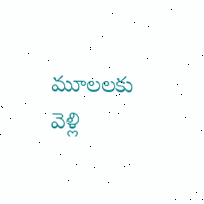మూలలకు వెళ్లి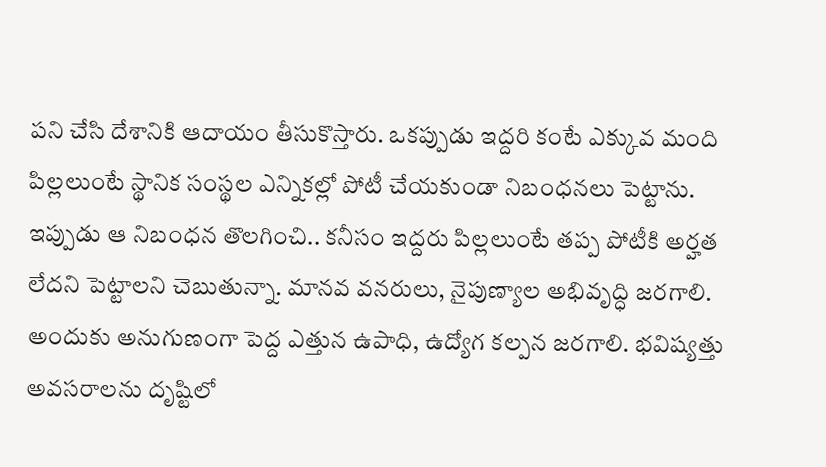పని చేసి దేశానికి ఆదాయం తీసుకొస్తారు. ఒకప్పుడు ఇద్దరి కంటే ఎక్కువ మంది పిల్లలుంటే స్థానిక సంస్థల ఎన్నికల్లో పోటీ చేయకుండా నిబంధనలు పెట్టాను. ఇప్పుడు ఆ నిబంధన తొలగించి.. కనీసం ఇద్దరు పిల్లలుంటే తప్ప పోటీకి అర్హత లేదని పెట్టాలని చెబుతున్నా. మానవ వనరులు, నైపుణ్యాల అభివృద్ధి జరగాలి. అందుకు అనుగుణంగా పెద్ద ఎత్తున ఉపాధి, ఉద్యోగ కల్పన జరగాలి. భవిష్యత్తు అవసరాలను దృష్టిలో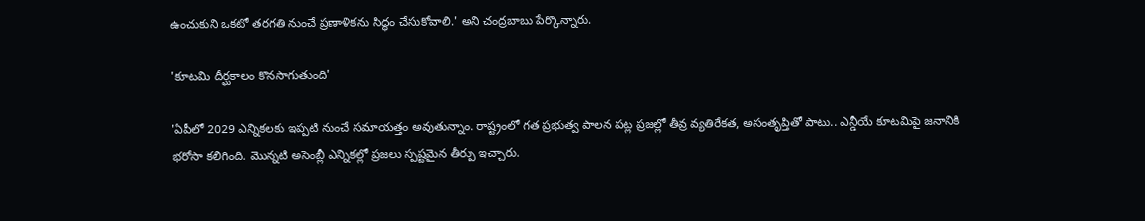ఉంచుకుని ఒకటో తరగతి నుంచే ప్రణాళికను సిద్ధం చేసుకోవాలి.' అని చంద్రబాబు పేర్కొన్నారు.

'కూటమి దీర్ఘకాలం కొనసాగుతుంది'

'ఏపీలో 2029 ఎన్నికలకు ఇప్పటి నుంచే సమాయత్తం అవుతున్నాం. రాష్ట్రంలో గత ప్రభుత్వ పాలన పట్ల ప్రజల్లో తీవ్ర వ్యతిరేకత, అసంతృప్తితో పాటు.. ఎన్డీయే కూటమిపై జనానికి భరోసా కలిగింది. మొన్నటి అసెంబ్లీ ఎన్నికల్లో ప్రజలు స్పష్టమైన తీర్పు ఇచ్చారు.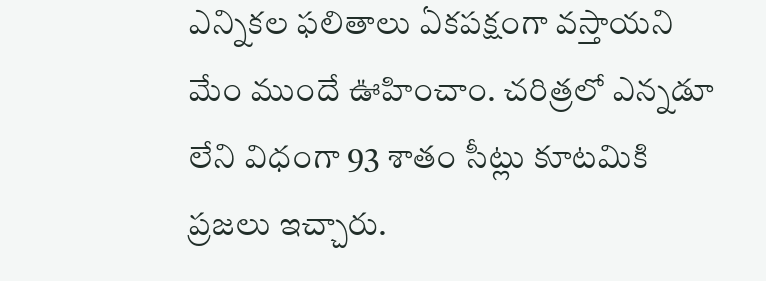ఎన్నికల ఫలితాలు ఏకపక్షంగా వస్తాయని మేం ముందే ఊహించాం. చరిత్రలో ఎన్నడూ లేని విధంగా 93 శాతం సీట్లు కూటమికి ప్రజలు ఇచ్చారు.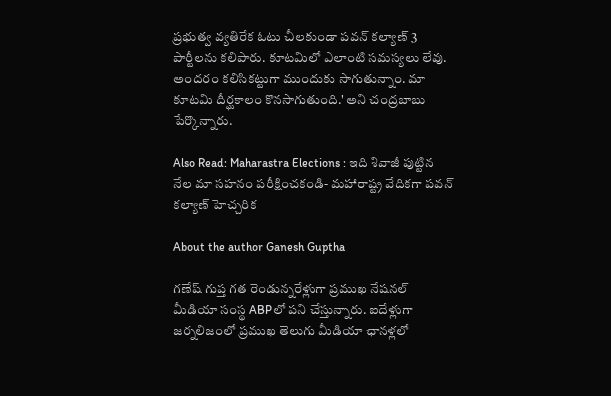ప్రభుత్వ వ్యతిరేక ఓటు చీలకుండా పవన్ కల్యాణ్ 3 పార్టీలను కలిపారు. కూటమిలో ఎలాంటి సమస్యలు లేవు. అందరం కలిసికట్టుగా ముందుకు సాగుతున్నాం. మా కూటమి దీర్ఘకాలం కొనసాగుతుంది.' అని చంద్రబాబు పేర్కొన్నారు.

Also Read: Maharastra Elections : ఇది శివాజీ పుట్టిన నేల మా సహనం పరీక్షించకండి- మహారాష్ట్ర వేదికగా పవన్ కల్యాణ్ హెచ్చరిక

About the author Ganesh Guptha

గణేష్ గుప్త గత రెండున్నరేళ్లుగా ప్రముఖ నేషనల్ మీడియా సంస్థ ABPలో పని చేస్తున్నారు. ఐదేళ్లుగా జర్నలిజంలో ప్రముఖ తెలుగు మీడియా ఛానళ్లలో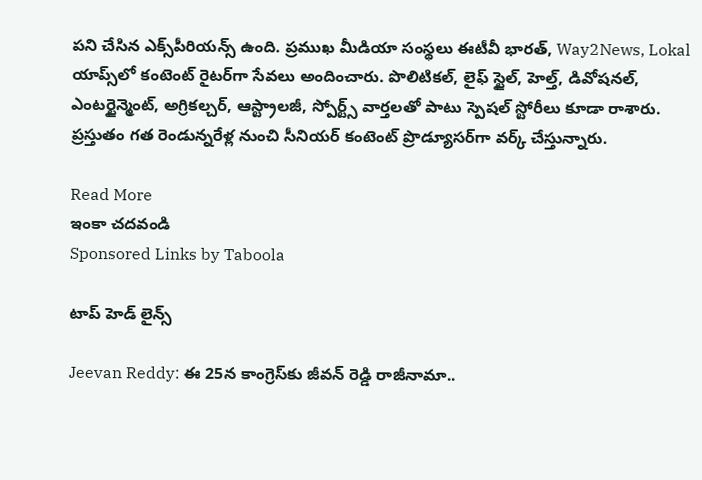పని చేసిన ఎక్స్‌పీరియన్స్ ఉంది. ప్రముఖ మీడియా సంస్థలు ఈటీవీ భారత్, Way2News, Lokal యాప్స్‌లో కంటెంట్ రైటర్‌గా సేవలు అందించారు. పొలిటికల్, లైఫ్ స్టైల్, హెల్త్, డివోషనల్, ఎంటర్టైన్మెంట్, అగ్రికల్చర్, ఆస్ట్రాలజీ, స్పోర్ట్స్ వార్తలతో పాటు స్పెషల్ స్టోరీలు కూడా రాశారు. ప్రస్తుతం గత రెండున్నరేళ్ల నుంచి సీనియర్ కంటెంట్ ప్రొడ్యూసర్‌గా వర్క్ చేస్తున్నారు.

Read More
ఇంకా చదవండి
Sponsored Links by Taboola

టాప్ హెడ్ లైన్స్

Jeevan Reddy: ఈ 25న కాంగ్రెస్‌కు జీవన్ రెడ్డి రాజీనామా..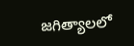జగిత్యాలలో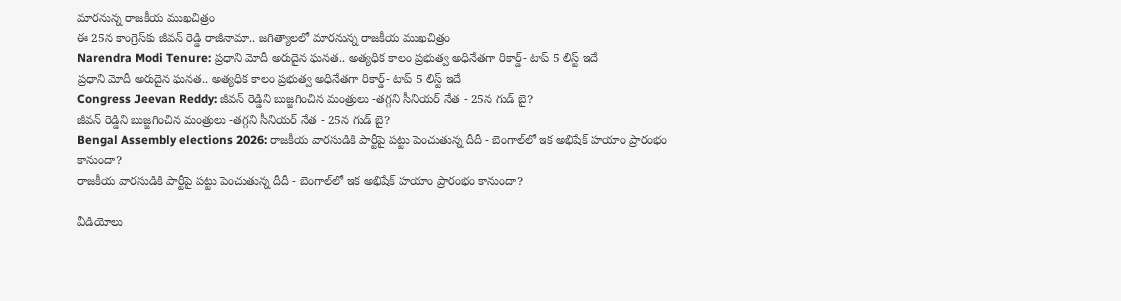మారనున్న రాజకీయ ముఖచిత్రం
ఈ 25న కాంగ్రెస్‌కు జీవన్ రెడ్డి రాజీనామా.. జగిత్యాలలో మారనున్న రాజకీయ ముఖచిత్రం
Narendra Modi Tenure: ప్రధాని మోదీ అరుదైన ఘనత.. అత్యధిక కాలం ప్రభుత్వ అధినేతగా రికార్డ్- టాప్ 5 లిస్ట్ ఇదే
ప్రధాని మోదీ అరుదైన ఘనత.. అత్యధిక కాలం ప్రభుత్వ అధినేతగా రికార్డ్- టాప్ 5 లిస్ట్ ఇదే
Congress Jeevan Reddy: జీవన్ రెడ్డిని బుజ్జగించిన మంత్రులు -తగ్గని సీనియర్ నేత - 25న గుడ్ బై?
జీవన్ రెడ్డిని బుజ్జగించిన మంత్రులు -తగ్గని సీనియర్ నేత - 25న గుడ్ బై?
Bengal Assembly elections 2026: రాజకీయ వారసుడికి పార్టీపై పట్టు పెంచుతున్న దీదీ - బెంగాల్‌లో ఇక అభిషేక్ హయాం ప్రారంభం కానుందా?
రాజకీయ వారసుడికి పార్టీపై పట్టు పెంచుతున్న దీదీ - బెంగాల్‌లో ఇక అభిషేక్ హయాం ప్రారంభం కానుందా?

వీడియోలు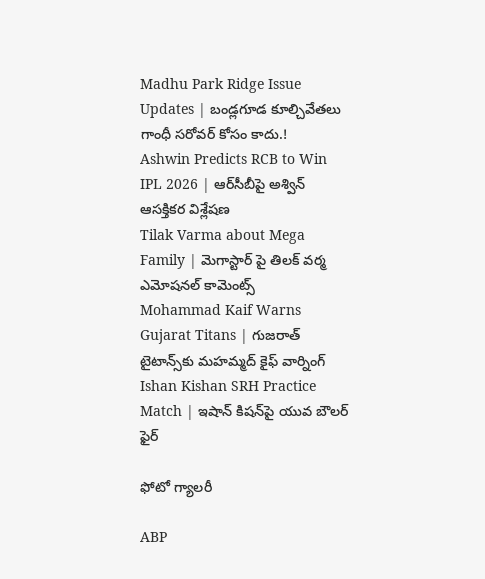Madhu Park Ridge Issue Updates | బండ్లగూడ కూల్చివేతలు గాంధీ సరోవర్ కోసం కాదు.!
Ashwin Predicts RCB to Win IPL 2026 | ఆర్‌సీబీపై అశ్విన్ ఆసక్తికర విశ్లేషణ
Tilak Varma about Mega Family | మెగాస్టార్ పై తిలక్ వర్మ ఎమోషనల్ కామెంట్స్
Mohammad Kaif Warns Gujarat Titans | గుజరాత్ టైటాన్స్‌కు మహమ్మద్ కైఫ్ వార్నింగ్
Ishan Kishan SRH Practice Match | ఇషాన్ కిషన్‌పై యువ బౌలర్ ఫైర్

ఫోటో గ్యాలరీ

ABP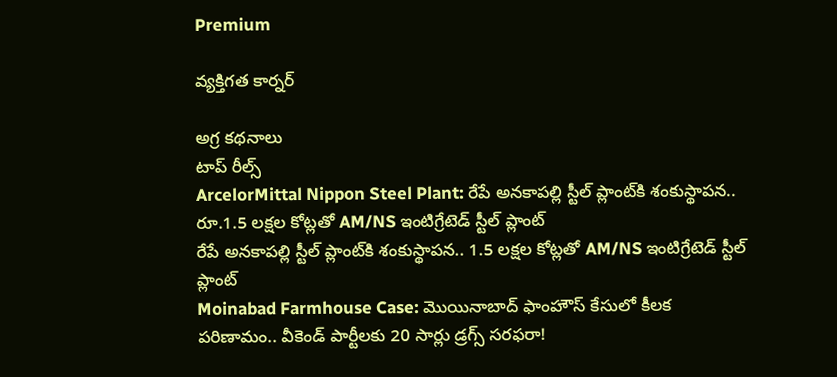Premium

వ్యక్తిగత కార్నర్

అగ్ర కథనాలు
టాప్ రీల్స్
ArcelorMittal Nippon Steel Plant: రేపే అనకాపల్లి స్టీల్ ప్లాంట్‌కి శంకుస్థాపన.. రూ.1.5 లక్షల కోట్లతో AM/NS ఇంటిగ్రేటెడ్ స్టీల్ ప్లాంట్
రేపే అనకాపల్లి స్టీల్ ప్లాంట్‌కి శంకుస్థాపన.. 1.5 లక్షల కోట్లతో AM/NS ఇంటిగ్రేటెడ్ స్టీల్ ప్లాంట్
Moinabad Farmhouse Case: మొయినాబాద్ ఫాంహౌస్ కేసులో కీలక పరిణామం.. వీకెండ్ పార్టీలకు 20 సార్లు డ్రగ్స్ సరఫరా!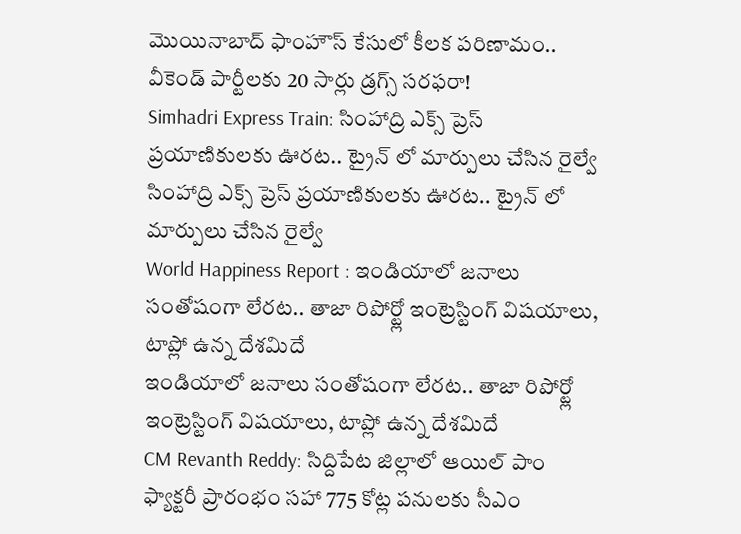మొయినాబాద్ ఫాంహౌస్ కేసులో కీలక పరిణామం.. వీకెండ్ పార్టీలకు 20 సార్లు డ్రగ్స్ సరఫరా!
Simhadri Express Train: సింహాద్రి ఎక్స్ ప్రెస్ ప్రయాణికులకు ఊరట.. ట్రైన్ లో మార్పులు చేసిన రైల్వే
సింహాద్రి ఎక్స్ ప్రెస్ ప్రయాణికులకు ఊరట.. ట్రైన్ లో మార్పులు చేసిన రైల్వే
World Happiness Report : ఇండియాలో జనాలు సంతోషంగా లేరట.. తాజా రిపోర్ట్లో ఇంట్రెస్టింగ్ విషయాలు, టాప్లో ఉన్న దేశమిదే
ఇండియాలో జనాలు సంతోషంగా లేరట.. తాజా రిపోర్ట్లో ఇంట్రెస్టింగ్ విషయాలు, టాప్లో ఉన్న దేశమిదే
CM Revanth Reddy: సిద్దిపేట జిల్లాలో ఆయిల్ పాం ఫ్యాక్టరీ ప్రారంభం సహా 775 కోట్ల పనులకు సీఎం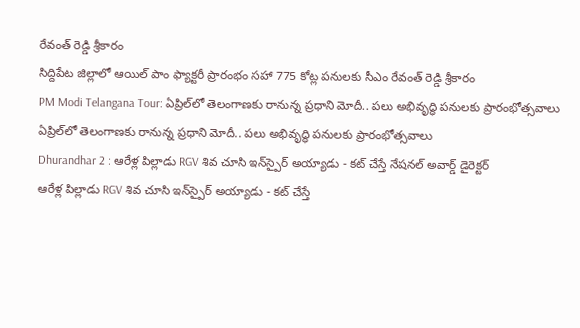రేవంత్ రెడ్డి శ్రీకారం
సిద్దిపేట జిల్లాలో ఆయిల్ పాం ఫ్యాక్టరీ ప్రారంభం సహా 775 కోట్ల పనులకు సీఎం రేవంత్ రెడ్డి శ్రీకారం
PM Modi Telangana Tour: ఏప్రిల్‌లో తెలంగాణకు రానున్న ప్రధాని మోదీ.. పలు అభివృద్ధి పనులకు ప్రారంభోత్సవాలు
ఏప్రిల్‌లో తెలంగాణకు రానున్న ప్రధాని మోదీ.. పలు అభివృద్ధి పనులకు ప్రారంభోత్సవాలు
Dhurandhar 2 : ఆరేళ్ల పిల్లాడు RGV శివ చూసి ఇన్‌స్పైర్ అయ్యాడు - కట్ చేస్తే నేషనల్ అవార్డ్ డైరెక్టర్
ఆరేళ్ల పిల్లాడు RGV శివ చూసి ఇన్‌స్పైర్ అయ్యాడు - కట్ చేస్తే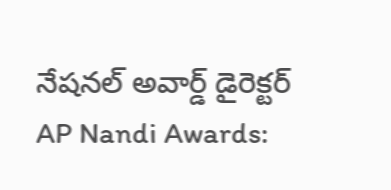నేషనల్ అవార్డ్ డైరెక్టర్
AP Nandi Awards: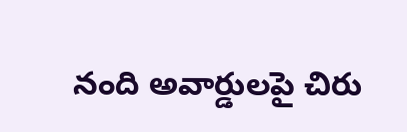నంది అవార్డులపై చిరు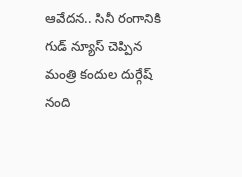ఆవేదన.. సినీ రంగానికి గుడ్ న్యూస్ చెప్పిన మంత్రి కందుల దుర్గేష్
నంది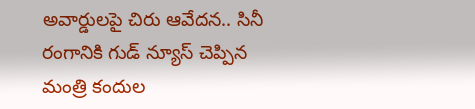అవార్డులపై చిరు ఆవేదన.. సినీ రంగానికి గుడ్ న్యూస్ చెప్పిన మంత్రి కందుల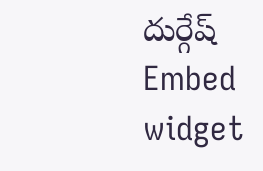దుర్గేష్
Embed widget